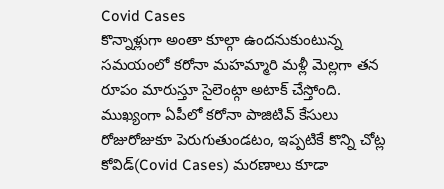Covid Cases
కొన్నాళ్లుగా అంతా కూల్గా ఉందనుకుంటున్న సమయంలో కరోనా మహమ్మారి మళ్లీ మెల్లగా తన రూపం మారుస్తూ సైలెంట్గా అటాక్ చేస్తోంది. ముఖ్యంగా ఏపీలో కరోనా పాజిటివ్ కేసులు రోజురోజుకూ పెరుగుతుండటం, ఇప్పటికే కొన్ని చోట్ల కోవిడ్(Covid Cases) మరణాలు కూడా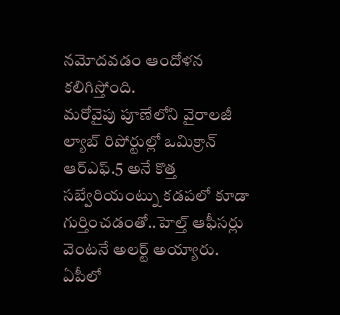నమోదవడం ఆందోళన కలిగిస్తోంది.
మరోవైపు పూణేలోని వైరాలజీ ల్యాబ్ రిపోర్టుల్లో ఒమిక్రాన్ ఆర్ఎఫ్.5 అనే కొత్త సబ్వేరియంట్ను కడపలో కూడా గుర్తించడంతో..హెల్త్ ఆఫీసర్లు వెంటనే అలర్ట్ అయ్యారు. ఏపీలో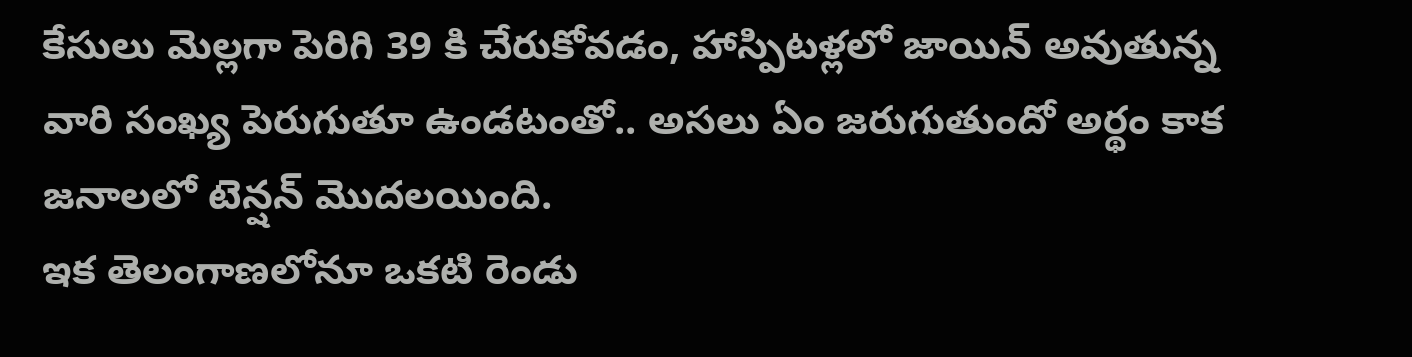కేసులు మెల్లగా పెరిగి 39 కి చేరుకోవడం, హాస్పిటళ్లలో జాయిన్ అవుతున్న వారి సంఖ్య పెరుగుతూ ఉండటంతో.. అసలు ఏం జరుగుతుందో అర్థం కాక జనాలలో టెన్షన్ మొదలయింది.
ఇక తెలంగాణలోనూ ఒకటి రెండు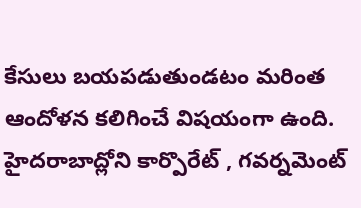కేసులు బయపడుతుండటం మరింత ఆందోళన కలిగించే విషయంగా ఉంది.
హైదరాబాద్లోని కార్పొరేట్ , గవర్నమెంట్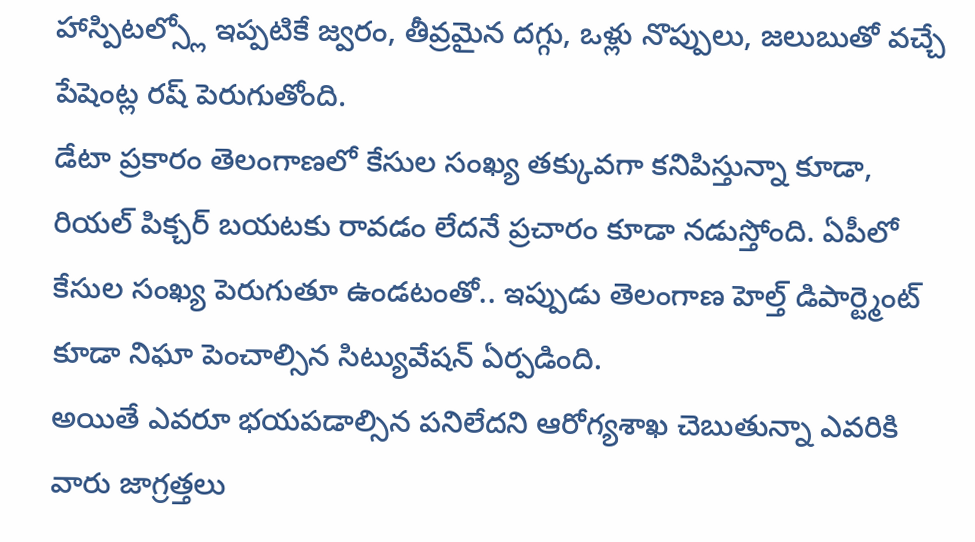హాస్పిటల్స్లో ఇప్పటికే జ్వరం, తీవ్రమైన దగ్గు, ఒళ్లు నొప్పులు, జలుబుతో వచ్చే పేషెంట్ల రష్ పెరుగుతోంది.
డేటా ప్రకారం తెలంగాణలో కేసుల సంఖ్య తక్కువగా కనిపిస్తున్నా కూడా, రియల్ పిక్చర్ బయటకు రావడం లేదనే ప్రచారం కూడా నడుస్తోంది. ఏపీలో కేసుల సంఖ్య పెరుగుతూ ఉండటంతో.. ఇప్పుడు తెలంగాణ హెల్త్ డిపార్ట్మెంట్ కూడా నిఘా పెంచాల్సిన సిట్యువేషన్ ఏర్పడింది.
అయితే ఎవరూ భయపడాల్సిన పనిలేదని ఆరోగ్యశాఖ చెబుతున్నా ఎవరికి వారు జాగ్రత్తలు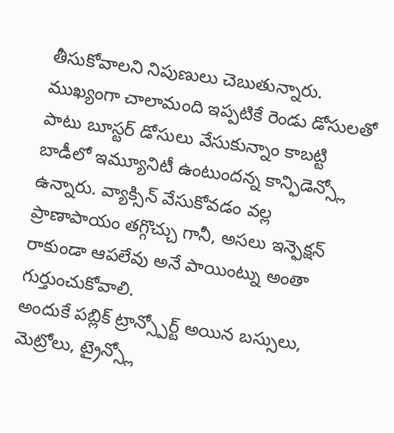తీసుకోవాలని నిపుణులు చెబుతున్నారు. ముఖ్యంగా చాలామంది ఇప్పటికే రెండు డోసులతో పాటు బూస్టర్ డోసులు వేసుకున్నాం కాబట్టి బాడీలో ఇమ్యూనిటీ ఉంటుందన్న కాన్ఫిడెన్స్లో ఉన్నారు. వ్యాక్సిన్ వేసుకోవడం వల్ల ప్రాణాపాయం తగ్గొచ్చు గానీ, అసలు ఇన్ఫెక్షన్ రాకుండా ఆపలేవు అనే పాయింట్ను అంతా గుర్తుంచుకోవాలి.
అందుకే పబ్లిక్ ట్రాన్స్పోర్ట్ అయిన బస్సులు, మెట్రోలు, ట్రైన్స్లో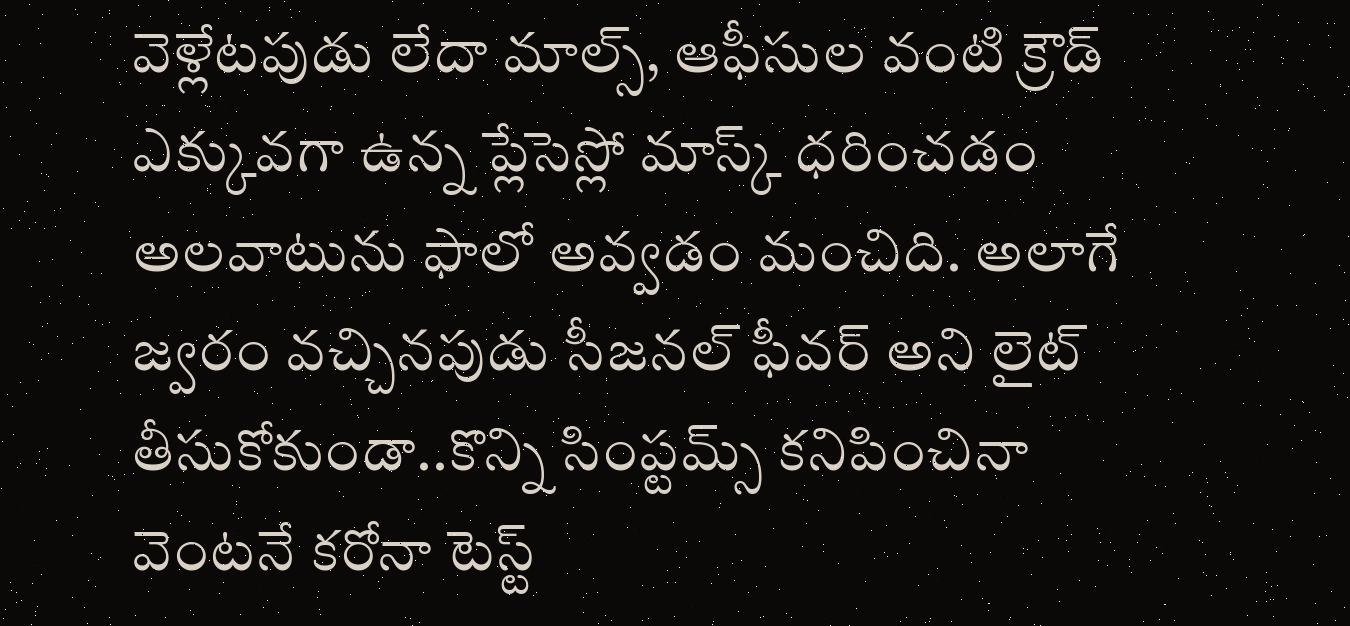వెళ్లేటపుడు లేదా మాల్స్, ఆఫీసుల వంటి క్రౌడ్ ఎక్కువగా ఉన్న ప్లేసెస్లో మాస్క్ ధరించడం అలవాటును ఫాలో అవ్వడం మంచిది. అలాగే జ్వరం వచ్చినపుడు సీజనల్ ఫీవర్ అని లైట్ తీసుకోకుండా..కొన్ని సింప్టమ్స్ కనిపించినా వెంటనే కరోనా టెస్ట్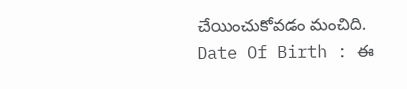చేయించుకోవడం మంచిది.
Date Of Birth : ఈ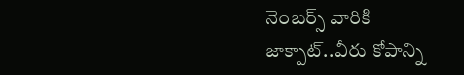నెంబర్స్ వారికి జాక్పాట్..వీరు కోపాన్ని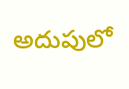అదుపులో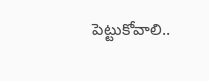పెట్టుకోవాలి..